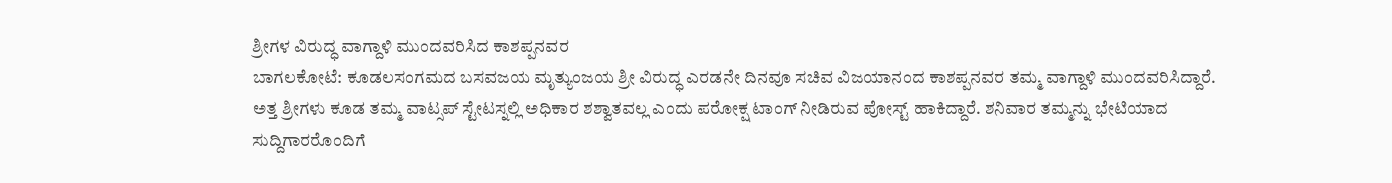ಶ್ರೀಗಳ ವಿರುದ್ಧ ವಾಗ್ದಾಳಿ ಮುಂದವರಿಸಿದ ಕಾಶಪ್ಪನವರ
ಬಾಗಲಕೋಟೆ: ಕೂಡಲಸಂಗಮದ ಬಸವಜಯ ಮೃತ್ಯುಂಜಯ ಶ್ರೀ ವಿರುದ್ಧ ಎರಡನೇ ದಿನವೂ ಸಚಿವ ವಿಜಯಾನಂದ ಕಾಶಪ್ಪನವರ ತಮ್ಮ ವಾಗ್ದಾಳಿ ಮುಂದವರಿಸಿದ್ದಾರೆ. ಅತ್ತ ಶ್ರೀಗಳು ಕೂಡ ತಮ್ಮ ವಾಟ್ಸಪ್ ಸ್ಟೇಟಸ್ನಲ್ಲಿ ಅಧಿಕಾರ ಶಶ್ವಾತವಲ್ಲ ಎಂದು ಪರೋಕ್ಷ ಟಾಂಗ್ ನೀಡಿರುವ ಪೋಸ್ಟ್ ಹಾಕಿದ್ದಾರೆ. ಶನಿವಾರ ತಮ್ಮನ್ನು ಭೇಟಿಯಾದ ಸುದ್ದಿಗಾರರೊಂದಿಗೆ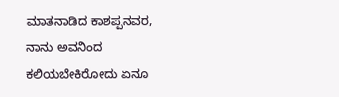ಮಾತನಾಡಿದ ಕಾಶಪ್ಪನವರ, ನಾನು ಅವನಿಂದ ಕಲಿಯಬೇಕಿರೋದು ಏನೂ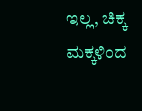ಇಲ್ಲ, ಚಿಕ್ಕ ಮಕ್ಕಳಿಂದ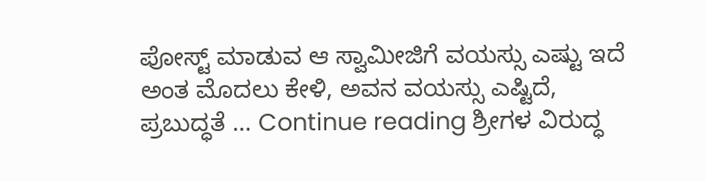ಪೋಸ್ಟ್ ಮಾಡುವ ಆ ಸ್ವಾಮೀಜಿಗೆ ವಯಸ್ಸು ಎಷ್ಟು ಇದೆ ಅಂತ ಮೊದಲು ಕೇಳಿ, ಅವನ ವಯಸ್ಸು ಎಷ್ಟಿದೆ, ಪ್ರಬುದ್ಧತೆ … Continue reading ಶ್ರೀಗಳ ವಿರುದ್ಧ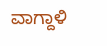ವಾಗ್ದಾಳಿ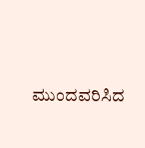ಮುಂದವರಿಸಿದ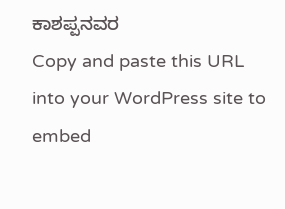ಕಾಶಪ್ಪನವರ
Copy and paste this URL into your WordPress site to embed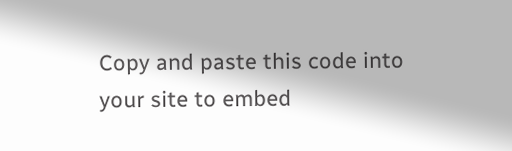Copy and paste this code into your site to embed